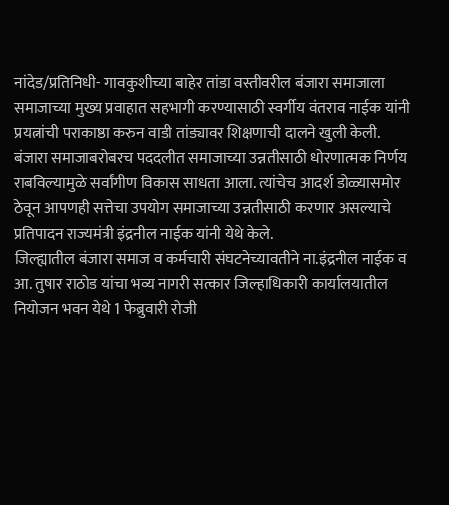नांदेड/प्रतिनिधी- गावकुशीच्या बाहेर तांडा वस्तीवरील बंजारा समाजाला
समाजाच्या मुख्य प्रवाहात सहभागी करण्यासाठी स्वर्गीय वंतराव नाईक यांनी
प्रयत्नांची पराकाष्ठा करुन वाडी तांड्यावर शिक्षणाची दालने खुली केली.
बंजारा समाजाबरोबरच पददलीत समाजाच्या उन्नतीसाठी धोरणात्मक निर्णय
राबविल्यामुळे सर्वांगीण विकास साधता आला. त्यांचेच आदर्श डोळ्यासमोर
ठेवून आपणही सत्तेचा उपयोग समाजाच्या उन्नतीसाठी करणार असल्याचे
प्रतिपादन राज्यमंत्री इंद्रनील नाईक यांनी येथे केले.
जिल्ह्यातील बंजारा समाज व कर्मचारी संघटनेच्यावतीने ना.इंद्रनील नाईक व
आ. तुषार राठोड यांचा भव्य नागरी सत्कार जिल्हाधिकारी कार्यालयातील
नियोजन भवन येथे 1 फेब्रुवारी रोजी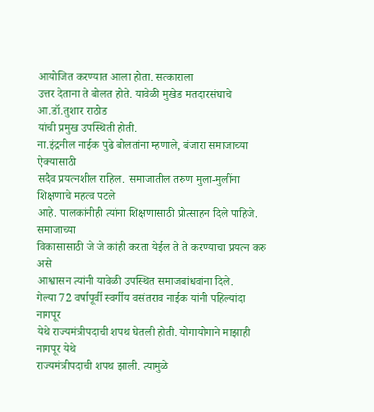आयोजित करण्यात आला होता. सत्काराला
उत्तर देताना ते बोलत होते. यावेळी मुखेड मतदारसंघाचे आ.डॉ.तुशार राठोड
यांची प्रमुख उपस्थिती होती.
ना.इंद्रनील नाईक पुढे बोलतांना म्हणाले, बंजारा समाजाच्या ऐक्यासाठी
सदैव प्रयत्नशील राहिल. समाजातील तरुण मुला-मुलींना शिक्षणाचे महत्व पटले
आहे. पालकांनीही त्यांना शिक्षणासाठी प्रोत्साहन दिले पाहिजे. समाजाच्या
विकासासाठी जे जे कांही करता येईल ते ते करण्याचा प्रयत्न करु असे
आश्वासन त्यांनी यावेळी उपस्थित समाजबांधवांना दिले.
गेल्या 72 वर्षापूर्वी स्वर्गीय वसंतराव नाईक यांनी पहिल्यांदा नागपूर
येथे राज्यमंत्रीपदाची शपथ घेतली होती. योगायोगाने माझाही नागपूर येथे
राज्यमंत्रीपदाची शपथ झाली. त्यामुळे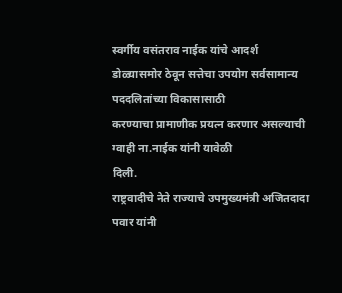स्वर्गीय वसंतराव नाईक यांचे आदर्श
डोळ्यासमोर ठेवून सत्तेचा उपयोग सर्वसामान्य पददलितांच्या विकासासाठी
करण्याचा प्रामाणीक प्रयत्न करणार असल्याची ग्वाही ना.नाईक यांनी यावेळी
दिली.
राष्ट्रवादीचे नेते राज्याचे उपमुख्यमंत्री अजितदादा पवार यांनी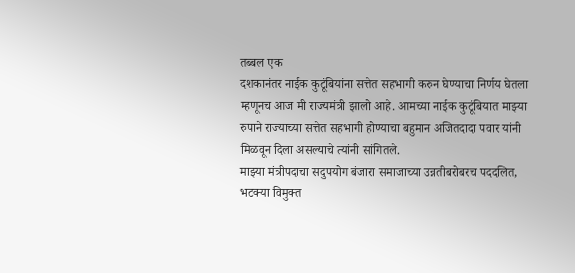तब्बल एक
दशकानंतर नाईक कुटूंबियांना सत्तेत सहभागी करुन घेण्याचा निर्णय घेतला
म्हणूनच आज मी राज्यमंत्री झालो आहे. आमच्या नाईक कुटूंबियात माझ्या
रुपाने राज्याच्या सत्तेत सहभागी होण्याचा बहुमान अजितदादा पवार यांनी
मिळवून दिला असल्याचे त्यांनी सांगितले.
माझ्या मंत्रीपदाचा सदुपयोग बंजारा समाजाच्या उन्नतीबरोबरच पददलित,
भटक्या विमुक्त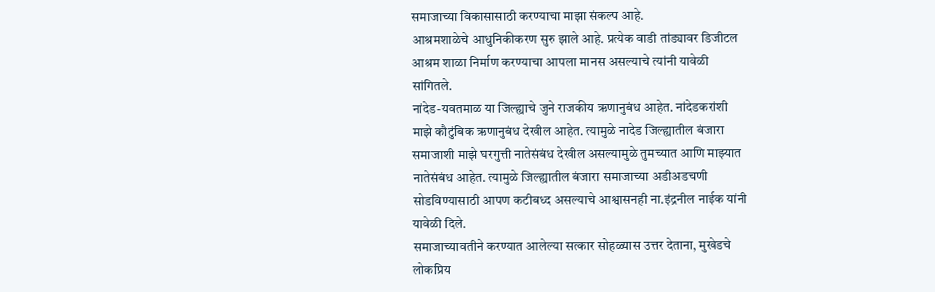समाजाच्या विकासासाठी करण्याचा माझा संकल्प आहे.
आश्रमशाळेचे आधुनिकीकरण सुरु झाले आहे. प्रत्येक वाडी तांड्यावर डिजीटल
आश्रम शाळा निर्माण करण्याचा आपला मानस असल्याचे त्यांनी यावेळी
सांगितले.
नांदेड-यवतमाळ या जिल्ह्याचे जुने राजकीय ऋणानुबंध आहेत. नांदेडकरांशी
माझे कौटुंबिक ऋणानुबंध देखील आहेत. त्यामुळे नादेड जिल्ह्यातील बंजारा
समाजाशी माझे घरगुत्ती नातेसंबंध देखील असल्यामुळे तुमच्यात आणि माझ्यात
नातेसंबंध आहेत. त्यामुळे जिल्ह्यातील बंजारा समाजाच्या अडीअडचणी
सोडविण्यासाठी आपण कटीबध्द असल्याचे आश्वासनही ना.इंद्रनील नाईक यांनी
यावेळी दिले.
समाजाच्यावतीने करण्यात आलेल्या सत्कार सोहळ्यास उत्तर देताना, मुखेडचे
लोकप्रिय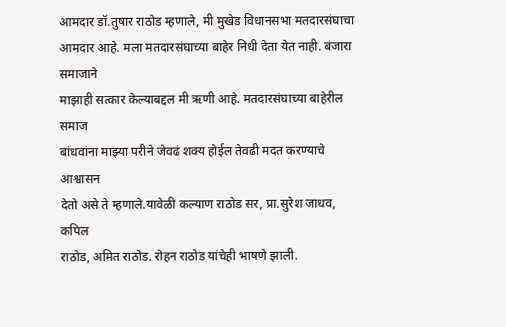आमदार डॉ.तुषार राठोड म्हणाले, मी मुखेड विधानसभा मतदारसंघाचा
आमदार आहे. मला मतदारसंघाच्या बाहेर निधी देता येत नाही. बंजारा समाजाने
माझाही सत्कार केल्याबद्दल मी ऋणी आहे. मतदारसंघाच्या बाहेरील समाज
बांधवांना माझ्या परीने जेवढं शक्य होईल तेवढी मदत करण्याचे आश्वासन
देतो असे ते म्हणाले.यावेळी कल्याण राठोड सर, प्रा.सुरेश जाधव, कपिल
राठोड, अमित राठोड. रोहन राठोड यांचेही भाषणे झाली.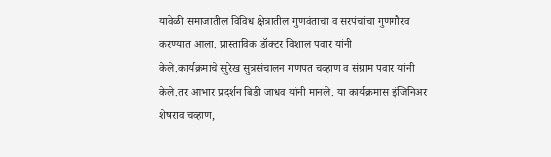यावेळी समाजातील विविध क्षेत्रातील गुणवंताचा व सरपंचांचा गुणगौरव
करण्यात आला. प्रास्ताविक डॉक्टर विशाल पवार यांनी
केले.कार्यक्रमाचे सुरेख सुत्रसंचालन गणपत चव्हाण व संग्राम पवार यांनी
केले.तर आभार प्रदर्शन बिडी जाधव यांनी मानले. या कार्यक्रमास इंजिनिअर
शेषराव चव्हाण,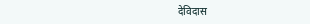देविदास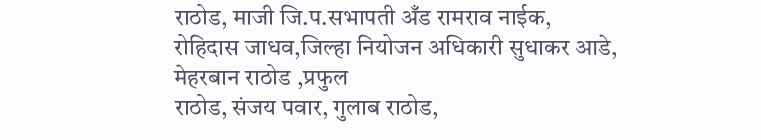राठोड, माजी जि.प.सभापती अँड रामराव नाईक,
रोहिदास जाधव,जिल्हा नियोजन अधिकारी सुधाकर आडे, मेहरबान राठोड ,प्रफुल
राठोड, संजय पवार, गुलाब राठोड,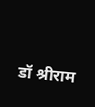डॉ श्रीराम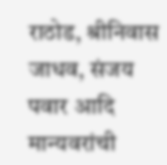राठोड, श्रीनिवास जाधव, संजय
पवार आदि मान्यवरांची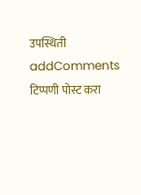उपस्थिती
addComments
टिप्पणी पोस्ट करा